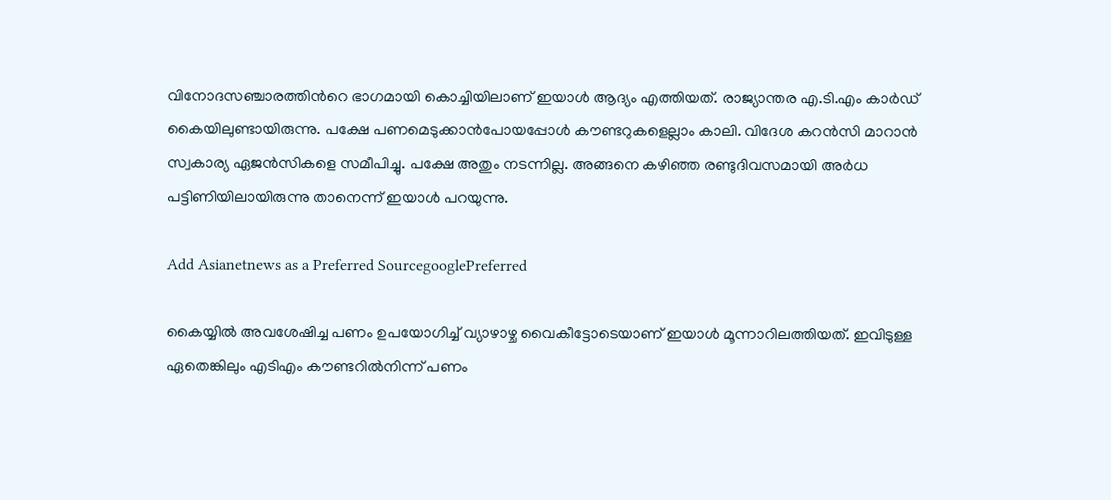വിനോദസഞ്ചാരത്തിന്‍റെ ഭാഗമായി കൊച്ചിയിലാണ് ഇയാള്‍ ആദ്യം എത്തിയത്. രാജ്യാന്തര എ.ടി.എം കാര്‍ഡ് കൈയിലുണ്ടായിരുന്നു. പക്ഷേ പണമെടുക്കാന്‍പോയപ്പോള്‍ കൗണ്ടറുകളെല്ലാം കാലി. വിദേശ കറന്‍സി മാറാന്‍ സ്വകാര്യ ഏജന്‍സികളെ സമീപിച്ചു. പക്ഷേ അതും നടന്നില്ല. അങ്ങനെ കഴിഞ്ഞ രണ്ടുദിവസമായി അര്‍ധ പട്ടിണിയിലായിരുന്നു താനെന്ന് ഇയാള്‍ പറയുന്നു.

Add Asianetnews as a Preferred SourcegooglePreferred

കൈയ്യില്‍ അവശേഷിച്ച പണം ഉപയോഗിച്ച് വ്യാഴാഴ്ച വൈകീട്ടോടെയാണ് ഇയാള്‍ മൂന്നാറിലത്തിയത്. ഇവിടുള്ള ഏതെങ്കിലും എടിഎം കൗണ്ടറില്‍നിന്ന് പണം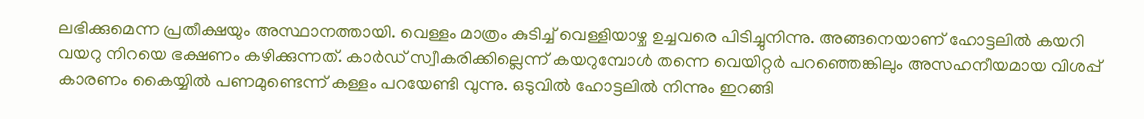ലഭിക്കുമെന്ന പ്രതീക്ഷയും അസ്ഥാനത്തായി. വെള്ളം മാത്രം കുടിച്ച് വെള്ളിയാഴ്ച ഉച്ചവരെ പിടിച്ചുനിന്നു. അങ്ങനെയാണ് ഹോട്ടലില്‍ കയറി വയറു നിറയെ ഭക്ഷണം കഴിക്കുന്നത്. കാര്‍ഡ് സ്വീകരിക്കില്ലെന്ന് കയറുമ്പോള്‍ തന്നെ വെയിറ്റര്‍ പറഞ്ഞെങ്കിലും അസഹനീയമായ വിശപ്പ് കാരണം കൈയ്യില്‍ പണമുണ്ടെന്ന് കള്ളം പറയേണ്ടി വുന്നു. ഒടുവില്‍ ഹോട്ടലില്‍ നിന്നും ഇറങ്ങി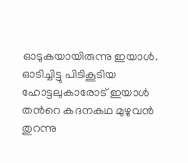ഓടുകയായിരുന്നു ഇയാള്‍. ഓടിച്ചിട്ടു പിടികൂടിയ ഹോട്ടലുകാരോട് ഇയാള്‍ തന്‍റെ കദനകഥ മുഴുവന്‍ തുറന്നു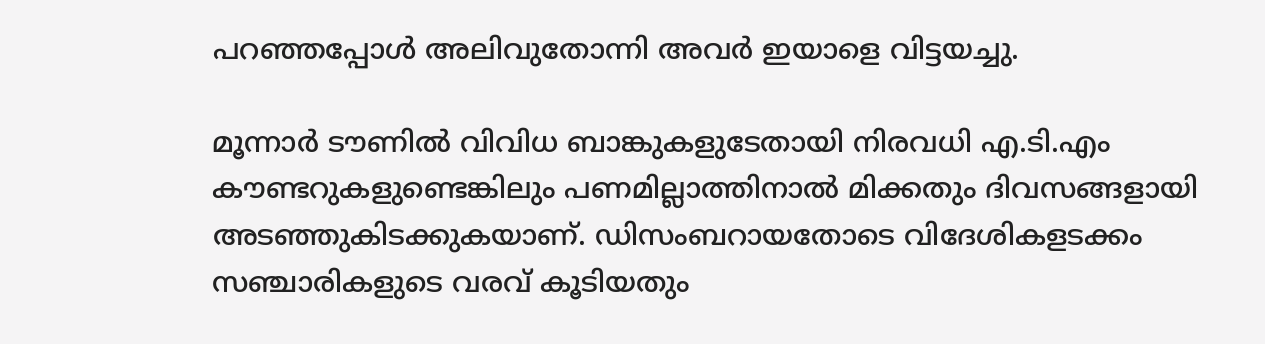പറഞ്ഞപ്പോള്‍ അലിവുതോന്നി അവര്‍ ഇയാളെ വിട്ടയച്ചു.

മൂന്നാര്‍ ടൗണില്‍ വിവിധ ബാങ്കുകളുടേതായി നിരവധി എ.ടി.എം കൗണ്ടറുകളുണ്ടെങ്കിലും പണമില്ലാത്തിനാല്‍ മിക്കതും ദിവസങ്ങളായി അടഞ്ഞുകിടക്കുകയാണ്. ഡിസംബറായതോടെ വിദേശികളടക്കം സഞ്ചാരികളുടെ വരവ് കൂടിയതും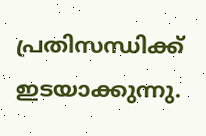പ്രതിസന്ധിക്ക് ഇടയാക്കുന്നു.